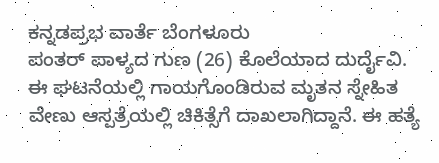ಕನ್ನಡಪ್ರಭ ವಾರ್ತೆ ಬೆಂಗಳೂರು
ಪಂತರ್ ಪಾಳ್ಯದ ಗುಣ (26) ಕೊಲೆಯಾದ ದುರ್ದೈವಿ. ಈ ಘಟನೆಯಲ್ಲಿ ಗಾಯಗೊಂಡಿರುವ ಮೃತನ ಸ್ನೇಹಿತ ವೇಣು ಆಸ್ಪತ್ರೆಯಲ್ಲಿ ಚಿಕಿತ್ಸೆಗೆ ದಾಖಲಾಗಿದ್ದಾನೆ. ಈ ಹತ್ಯೆ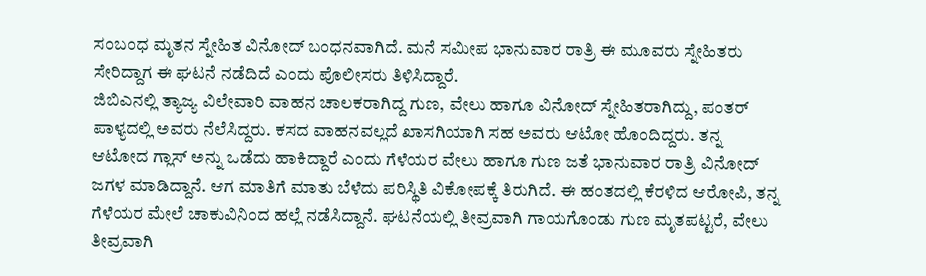ಸಂಬಂಧ ಮೃತನ ಸ್ನೇಹಿತ ವಿನೋದ್ ಬಂಧನವಾಗಿದೆ. ಮನೆ ಸಮೀಪ ಭಾನುವಾರ ರಾತ್ರಿ ಈ ಮೂವರು ಸ್ನೇಹಿತರು ಸೇರಿದ್ದಾಗ ಈ ಘಟನೆ ನಡೆದಿದೆ ಎಂದು ಪೊಲೀಸರು ತಿಳಿಸಿದ್ದಾರೆ.
ಜಿಬಿಎನಲ್ಲಿ ತ್ಯಾಜ್ಯ ವಿಲೇವಾರಿ ವಾಹನ ಚಾಲಕರಾಗಿದ್ದ ಗುಣ, ವೇಲು ಹಾಗೂ ವಿನೋದ್ ಸ್ನೇಹಿತರಾಗಿದ್ದು, ಪಂತರ್ ಪಾಳ್ಯದಲ್ಲಿ ಅವರು ನೆಲೆಸಿದ್ದರು. ಕಸದ ವಾಹನವಲ್ಲದೆ ಖಾಸಗಿಯಾಗಿ ಸಹ ಅವರು ಆಟೋ ಹೊಂದಿದ್ದರು. ತನ್ನ ಆಟೋದ ಗ್ಲಾಸ್ ಅನ್ನು ಒಡೆದು ಹಾಕಿದ್ದಾರೆ ಎಂದು ಗೆಳೆಯರ ವೇಲು ಹಾಗೂ ಗುಣ ಜತೆ ಭಾನುವಾರ ರಾತ್ರಿ ವಿನೋದ್ ಜಗಳ ಮಾಡಿದ್ದಾನೆ. ಆಗ ಮಾತಿಗೆ ಮಾತು ಬೆಳೆದು ಪರಿಸ್ಥಿತಿ ವಿಕೋಪಕ್ಕೆ ತಿರುಗಿದೆ. ಈ ಹಂತದಲ್ಲಿ ಕೆರಳಿದ ಆರೋಪಿ, ತನ್ನ ಗೆಳೆಯರ ಮೇಲೆ ಚಾಕುವಿನಿಂದ ಹಲ್ಲೆ ನಡೆಸಿದ್ದಾನೆ. ಘಟನೆಯಲ್ಲಿ ತೀವ್ರವಾಗಿ ಗಾಯಗೊಂಡು ಗುಣ ಮೃತಪಟ್ಟರೆ, ವೇಲು ತೀವ್ರವಾಗಿ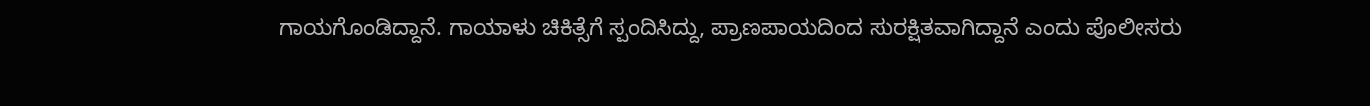ಗಾಯಗೊಂಡಿದ್ದಾನೆ. ಗಾಯಾಳು ಚಿಕಿತ್ಸೆಗೆ ಸ್ಪಂದಿಸಿದ್ದು, ಪ್ರಾಣಪಾಯದಿಂದ ಸುರಕ್ಷಿತವಾಗಿದ್ದಾನೆ ಎಂದು ಪೊಲೀಸರು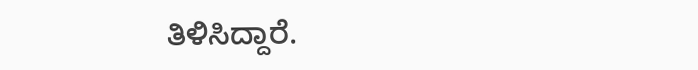ತಿಳಿಸಿದ್ದಾರೆ.